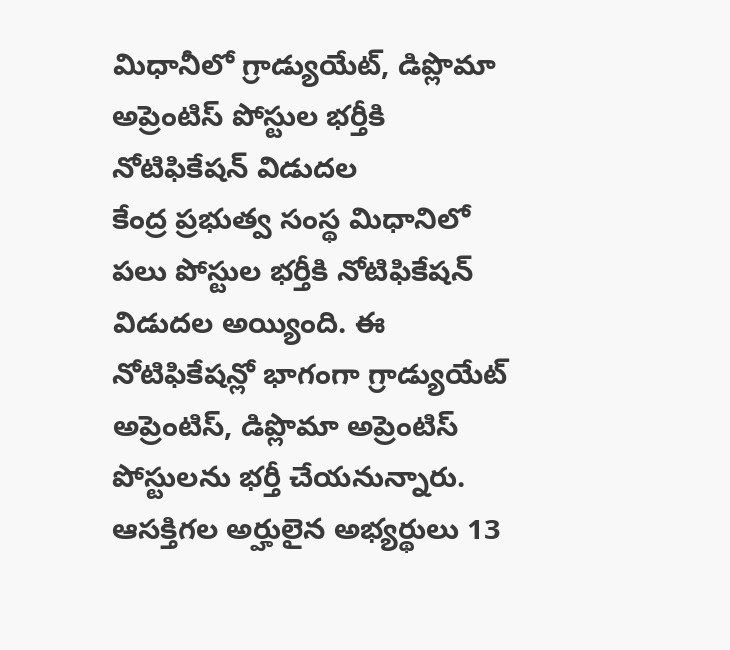మిధానీలో గ్రాడ్యుయేట్, డిప్లొమా అప్రెంటిస్ పోస్టుల భర్తీకి నోటిఫికేషన్ విడుదల
కేంద్ర ప్రభుత్వ సంస్థ మిధానిలో పలు పోస్టుల భర్తీకి నోటిఫికేషన్ విడుదల అయ్యింది. ఈ నోటిఫికేషన్లో భాగంగా గ్రాడ్యుయేట్ అప్రెంటిస్, డిప్లొమా అప్రెంటిస్ పోస్టులను భర్తీ చేయనున్నారు. ఆసక్తిగల అర్హులైన అభ్యర్థులు 13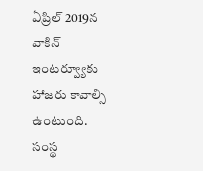ఏప్రిల్ 2019న వాకిన్ ఇంటర్వ్యూకు హాజరు కావాల్సి ఉంటుంది.
సంస్థ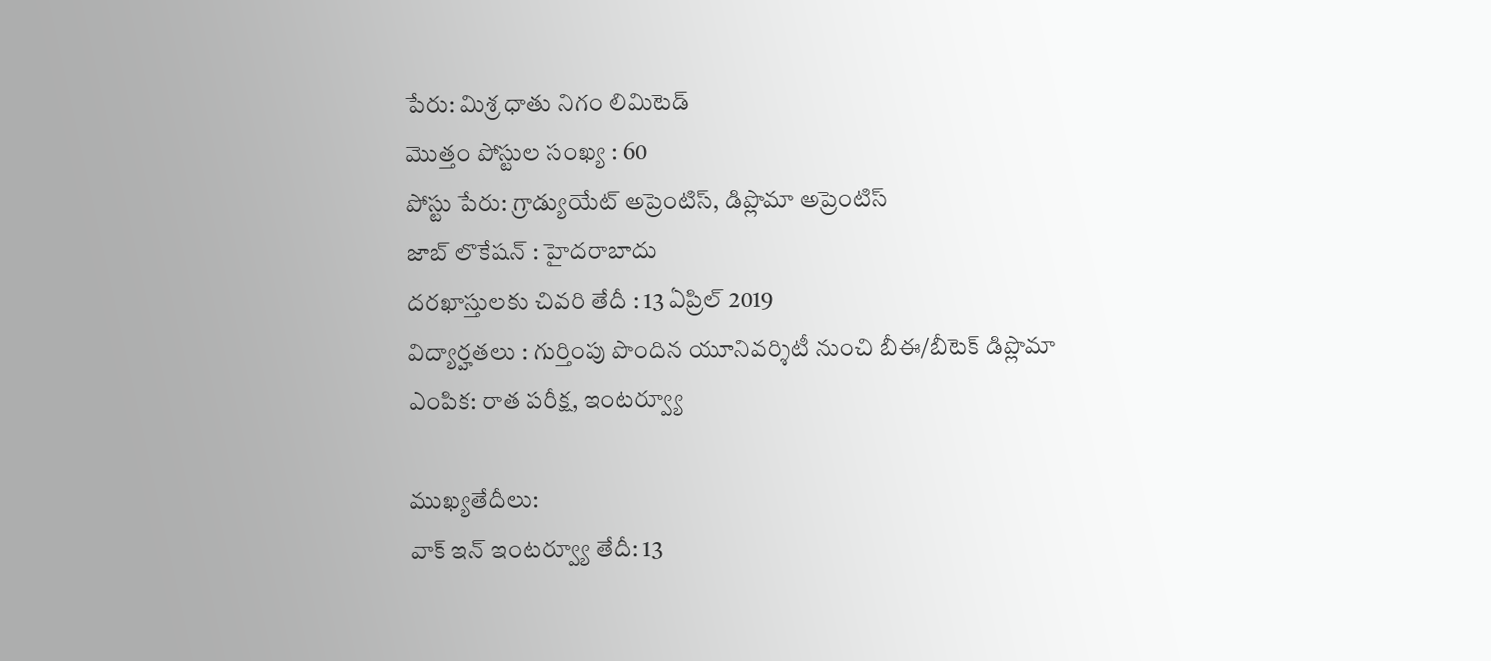పేరు: మిశ్ర ధాతు నిగం లిమిటెడ్
మొత్తం పోస్టుల సంఖ్య : 60
పోస్టు పేరు: గ్రాడ్యుయేట్ అప్రెంటిస్, డిప్లొమా అప్రెంటిస్
జాబ్ లొకేషన్ : హైదరాబాదు
దరఖాస్తులకు చివరి తేదీ : 13 ఏప్రిల్ 2019
విద్యార్హతలు : గుర్తింపు పొందిన యూనివర్శిటీ నుంచి బీఈ/బీటెక్ డిప్లొమా
ఎంపిక: రాత పరీక్ష, ఇంటర్వ్యూ

ముఖ్యతేదీలు:
వాక్ ఇన్ ఇంటర్వ్యూ తేదీ: 13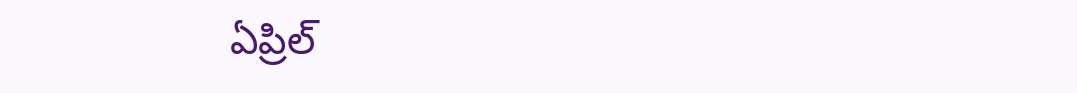ఏప్రిల్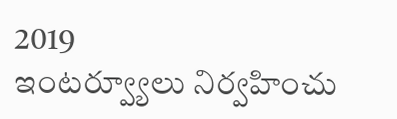2019
ఇంటర్వ్యూలు నిర్వహించు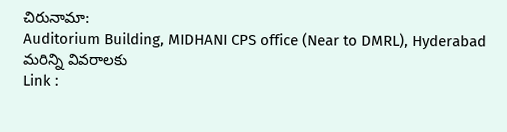చిరునామా:
Auditorium Building, MIDHANI CPS office (Near to DMRL), Hyderabad
మరిన్ని వివరాలకు
Link :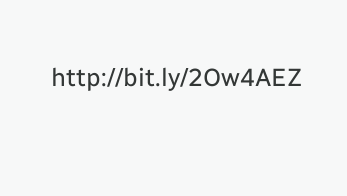http://bit.ly/2Ow4AEZ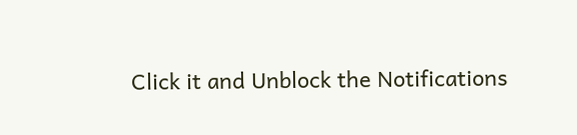Click it and Unblock the Notifications